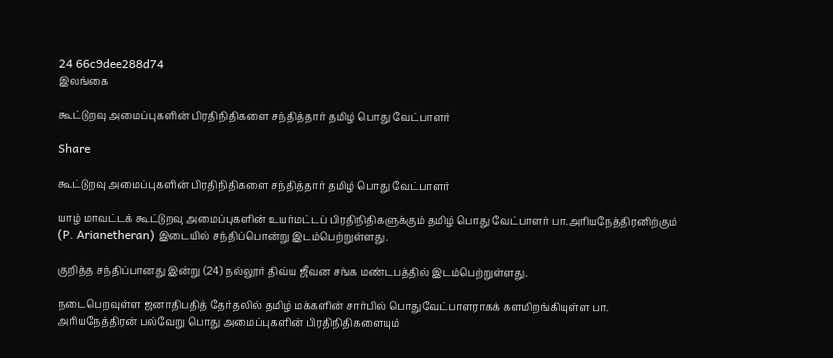24 66c9dee288d74
இலங்கை

கூட்டுறவு அமைப்புகளின் பிரதிநிதிகளை சந்தித்தார் தமிழ் பொது வேட்பாளர்

Share

கூட்டுறவு அமைப்புகளின் பிரதிநிதிகளை சந்தித்தார் தமிழ் பொது வேட்பாளர்

யாழ் மாவட்டக் கூட்டுறவு அமைப்புகளின் உயர்மட்டப் பிரதிநிதிகளுக்கும் தமிழ் பொது வேட்பாளர் பா.அரியநேத்திரனிற்கும் (P. Arianetheran) இடையில் சந்திப்பொன்று இடம்பெற்றுள்ளது.

குறித்த சந்திப்பானது இன்று (24) நல்லூர் திவ்ய ஜீவன சங்க மண்டபத்தில் இடம்பெற்றுள்ளது.

நடைபெறவுள்ள ஜனாதிபதித் தேர்தலில் தமிழ் மக்களின் சார்பில் பொதுவேட்பாளராகக் களமிறங்கியுள்ள பா. அரியநேத்திரன் பல்வேறு பொது அமைப்புகளின் பிரதிநிதிகளையும்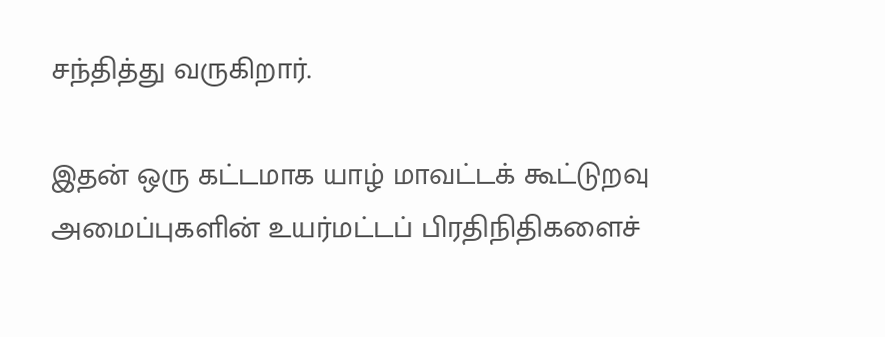சந்தித்து வருகிறார்.

இதன் ஒரு கட்டமாக யாழ் மாவட்டக் கூட்டுறவு அமைப்புகளின் உயர்மட்டப் பிரதிநிதிகளைச்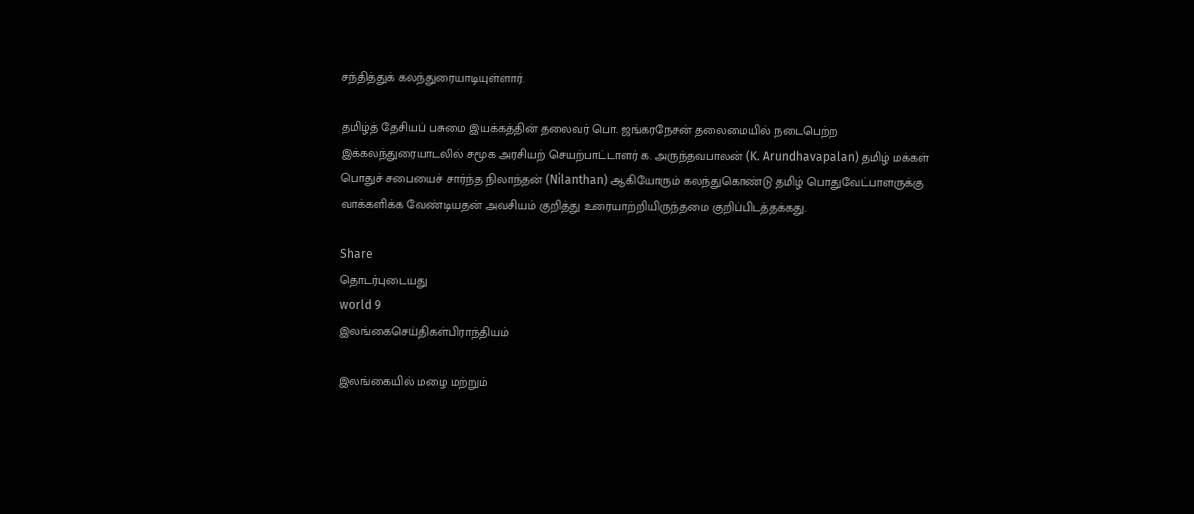சந்தித்துக் கலந்துரையாடியுள்ளார்.

தமிழ்த் தேசியப் பசுமை இயக்கத்தின் தலைவர் பொ. ஜங்கரநேசன் தலைமையில் நடைபெற்ற இக்கலந்துரையாடலில் சமூக அரசியற் செயற்பாட்டாளர் க. அருந்தவபாலன் (K. Arundhavapalan) தமிழ் மக்கள் பொதுச் சபையைச் சார்ந்த நிலாந்தன் (Nilanthan) ஆகியோரும் கலந்துகொண்டு தமிழ் பொதுவேட்பாளருக்கு வாக்களிக்க வேண்டியதன் அவசியம் குறித்து உரையாற்றியிருந்தமை குறிப்பிடத்தக்கது.

Share
தொடர்புடையது
world 9
இலங்கைசெய்திகள்பிராந்தியம்

இலங்கையில் மழை மற்றும்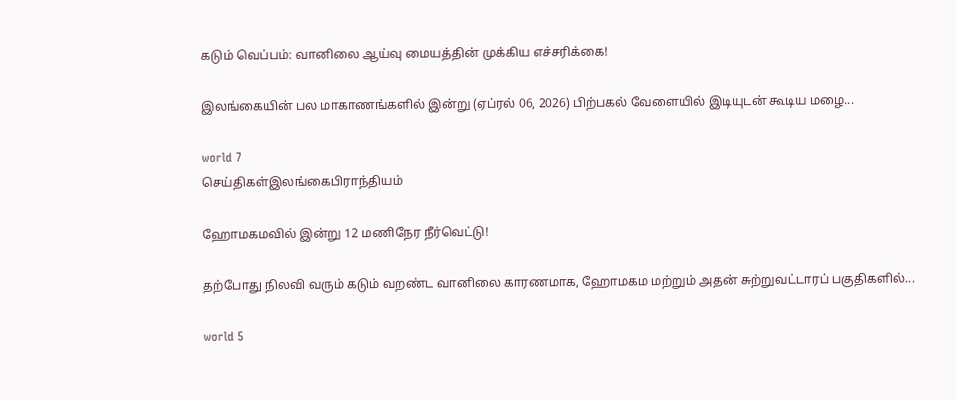கடும் வெப்பம்: வானிலை ஆய்வு மையத்தின் முக்கிய எச்சரிக்கை!

இலங்கையின் பல மாகாணங்களில் இன்று (ஏப்ரல் 06, 2026) பிற்பகல் வேளையில் இடியுடன் கூடிய மழை...

world 7
செய்திகள்இலங்கைபிராந்தியம்

ஹோமகமவில் இன்று 12 மணிநேர நீர்வெட்டு!

தற்போது நிலவி வரும் கடும் வறண்ட வானிலை காரணமாக, ஹோமகம மற்றும் அதன் சுற்றுவட்டாரப் பகுதிகளில்...

world 5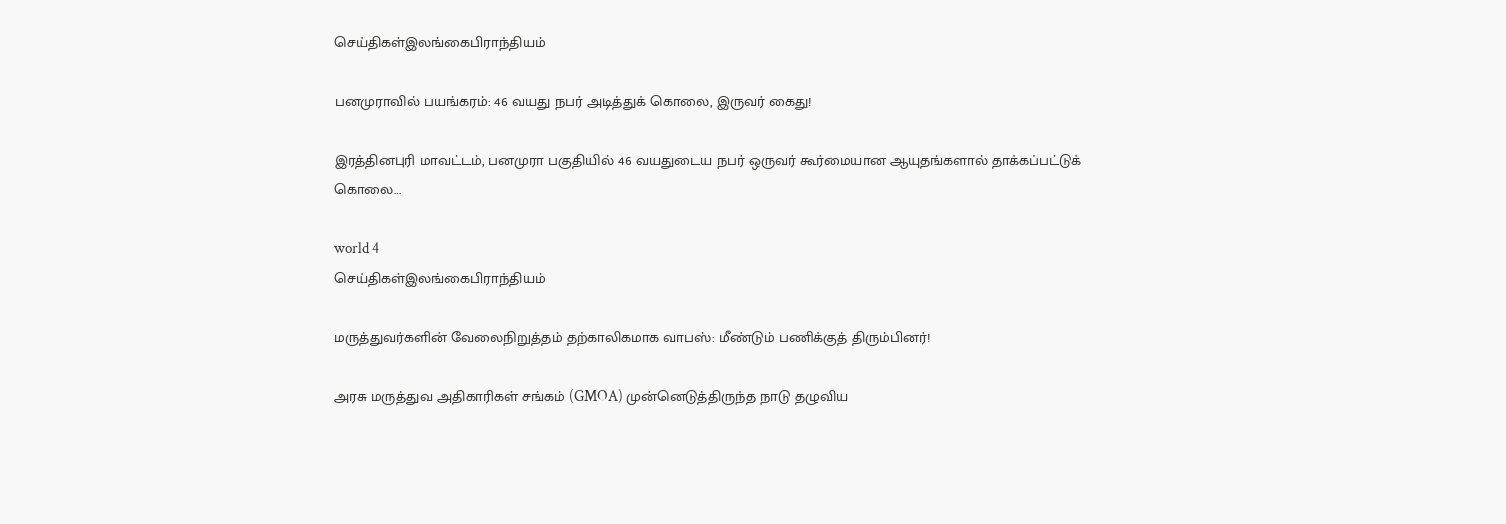செய்திகள்இலங்கைபிராந்தியம்

பனமுராவில் பயங்கரம்: 46 வயது நபர் அடித்துக் கொலை, இருவர் கைது!

இரத்தினபுரி மாவட்டம், பனமுரா பகுதியில் 46 வயதுடைய நபர் ஒருவர் கூர்மையான ஆயுதங்களால் தாக்கப்பட்டுக் கொலை...

world 4
செய்திகள்இலங்கைபிராந்தியம்

மருத்துவர்களின் வேலைநிறுத்தம் தற்காலிகமாக வாபஸ்: மீண்டும் பணிக்குத் திரும்பினர்!

அரசு மருத்துவ அதிகாரிகள் சங்கம் (GMOA) முன்னெடுத்திருந்த நாடு தழுவிய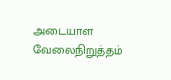அடையாள வேலைநிறுத்தம்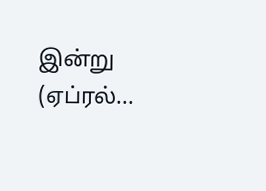இன்று (ஏப்ரல்...